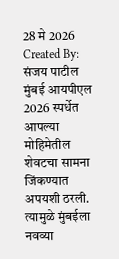28 मे 2026
Created By: संजय पाटील
मुंबई आयपीएल 2026 स्पर्धेत आपल्या मोहिमेतील शेवटचा सामना जिंकण्यात अपयशी ठरली. त्यामुळे मुंबईला नवव्या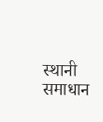स्थानी समाधान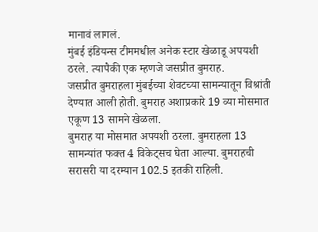मानावं लागलं.
मुंबई इंडियन्स टीममधील अनेक स्टार खेळाडू अपयशी ठरले. त्यापैकी एक म्हणजे जसप्रीत बुमराह.
जसप्रीत बुमराहला मुंबईच्या शेवटच्या सामन्यातून विश्रांती देण्यात आली होती. बुमराह अशाप्रकारे 19 व्या मोसमात एकूण 13 सामने खेळला.
बुमराह या मोसमात अपयशी ठरला. बुमराहला 13 सामन्यांत फक्त 4 विकेट्सच घेता आल्या. बुमराहची सरासरी या दरम्यान 102.5 इतकी राहिली.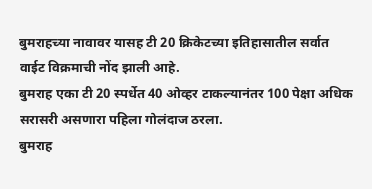बुमराहच्या नावावर यासह टी 20 क्रिकेटच्या इतिहासातील सर्वात वाईट विक्रमाची नोंद झाली आहे.
बुमराह एका टी 20 स्पर्धेत 40 ओव्हर टाकल्यानंतर 100 पेक्षा अधिक सरासरी असणारा पहिला गोलंदाज ठरला.
बुमराह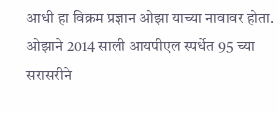आधी हा विक्रम प्रज्ञान ओझा याच्या नावावर होता. ओझाने 2014 साली आयपीएल स्पर्धेत 95 च्या सरासरीने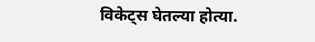विकेट्स घेतल्या होत्या.